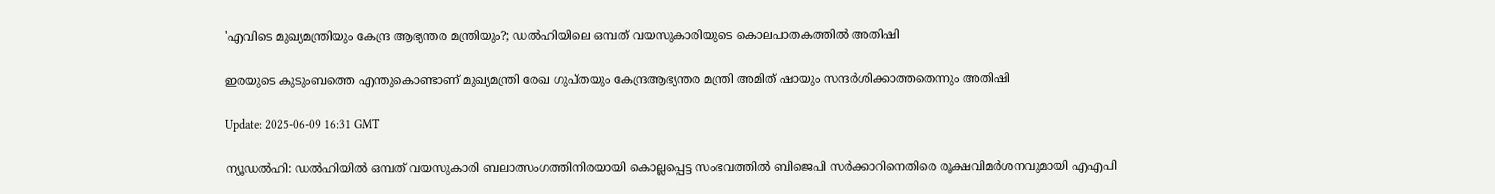'എവിടെ മുഖ്യമന്ത്രിയും കേന്ദ്ര ആഭ്യന്തര മന്ത്രിയും?; ഡൽഹിയിലെ ഒമ്പത് വയസുകാരിയുടെ കൊലപാതകത്തിൽ അതിഷി

ഇരയുടെ കുടുംബത്തെ എന്തുകൊണ്ടാണ് മുഖ്യമന്ത്രി രേഖ ഗുപ്തയും കേന്ദ്രആഭ്യന്തര മന്ത്രി അമിത് ഷായും സന്ദര്‍ശിക്കാത്തതെന്നും അതിഷി

Update: 2025-06-09 16:31 GMT

ന്യൂഡല്‍ഹി: ഡല്‍ഹിയില്‍ ഒമ്പത് വയസുകാരി ബലാത്സംഗത്തിനിരയായി കൊല്ലപ്പെട്ട സംഭവത്തില്‍ ബിജെപി സര്‍ക്കാറിനെതിരെ രൂക്ഷവിമര്‍ശനവുമായി എഎപി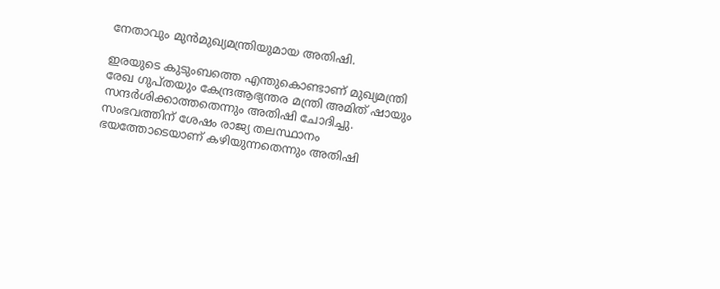നേതാവും മുന്‍മുഖ്യമന്ത്രിയുമായ അതിഷി.

ഇരയുടെ കുടുംബത്തെ എന്തുകൊണ്ടാണ് മുഖ്യമന്ത്രി രേഖ ഗുപ്തയും കേന്ദ്രആഭ്യന്തര മന്ത്രി അമിത് ഷായും സന്ദര്‍ശിക്കാത്തതെന്നും അതിഷി ചോദിച്ചു. സംഭവത്തിന് ശേഷം രാജ്യ തലസ്ഥാനം ഭയത്തോടെയാണ് കഴിയുന്നതെന്നും അതിഷി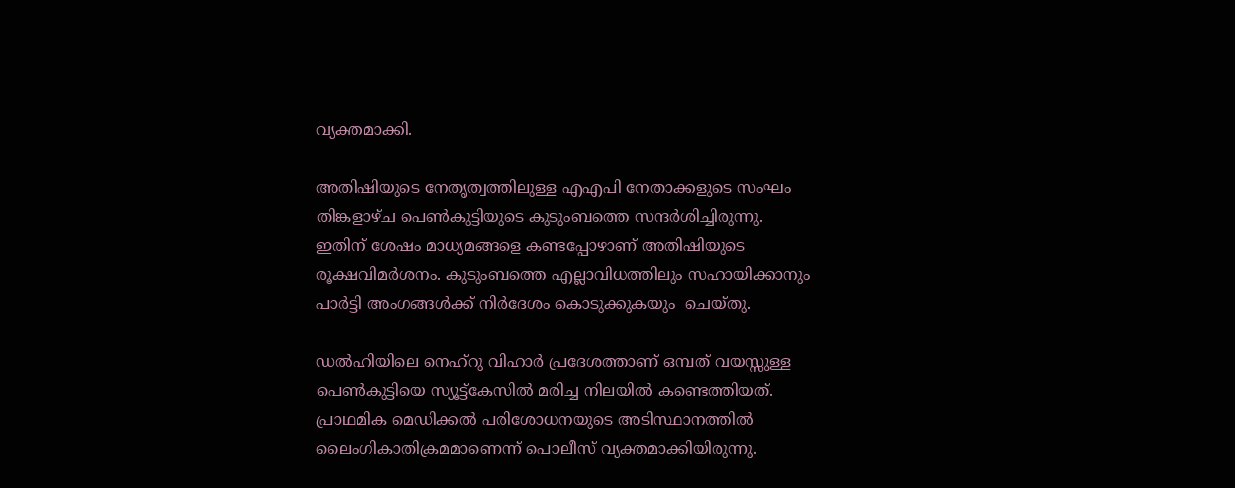വ്യക്തമാക്കി.

അതിഷിയുടെ നേതൃത്വത്തിലുള്ള എഎപി നേതാക്കളുടെ സംഘം തിങ്കളാഴ്ച പെൺകുട്ടിയുടെ കുടുംബത്തെ സന്ദർശിച്ചിരുന്നു. ഇതിന് ശേഷം മാധ്യമങ്ങളെ കണ്ടപ്പോഴാണ് അതിഷിയുടെ രൂക്ഷവിമര്‍ശനം. കുടുംബത്തെ എല്ലാവിധത്തിലും സഹായിക്കാനും പാര്‍ട്ടി അംഗങ്ങള്‍ക്ക് നിര്‍ദേശം കൊടുക്കുകയും  ചെയ്തു.

ഡൽഹിയിലെ നെഹ്‌റു വിഹാർ പ്രദേശത്താണ് ഒമ്പത് വയസ്സുള്ള പെൺകുട്ടിയെ സ്യൂട്ട്‌കേസിൽ മരിച്ച നിലയിൽ കണ്ടെത്തിയത്. പ്രാഥമിക മെഡിക്കൽ പരിശോധനയുടെ അടിസ്ഥാനത്തിൽ ലൈംഗികാതിക്രമമാണെന്ന് പൊലീസ് വ്യക്തമാക്കിയിരുന്നു.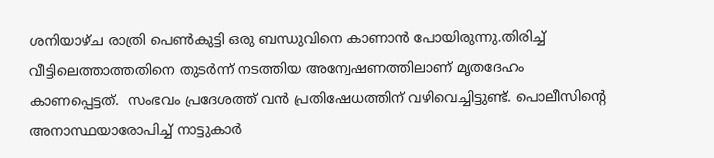ശനിയാഴ്ച രാത്രി പെൺകുട്ടി ഒരു ബന്ധുവിനെ കാണാൻ പോയിരുന്നു.തിരിച്ച് വീട്ടിലെത്താത്തതിനെ തുടര്‍ന്ന് നടത്തിയ അന്വേഷണത്തിലാണ് മൃതദേഹം കാണപ്പെട്ടത്.  സംഭവം പ്രദേശത്ത് വന്‍ പ്രതിഷേധത്തിന് വഴിവെച്ചിട്ടുണ്ട്. പൊലീസിന്റെ അനാസ്ഥയാരോപിച്ച് നാട്ടുകാര്‍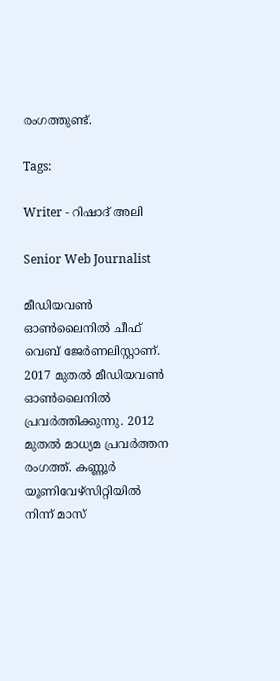രംഗത്തുണ്ട്.

Tags:

Writer - റിഷാദ് അലി

Senior Web Journalist

മീഡിയവൺ ഓൺലൈനിൽ ചീഫ് വെബ് ജേർണലിസ്റ്റാണ്. 2017 മുതൽ മീഡിയവൺ ഓൺലൈനിൽ പ്രവർത്തിക്കുന്നു. 2012 മുതൽ മാധ്യമ പ്രവർത്തന രംഗത്ത്. കണ്ണൂര്‍ യൂണിവേഴ്‌സിറ്റിയിൽ നിന്ന് മാസ്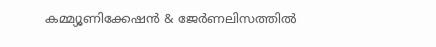കമ്മ്യൂണിക്കേഷന്‍ & ജേര്‍ണലിസത്തില്‍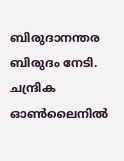ബിരുദാനന്തര ബിരുദം നേടി. ചന്ദ്രിക ഓണ്‍ലൈനില്‍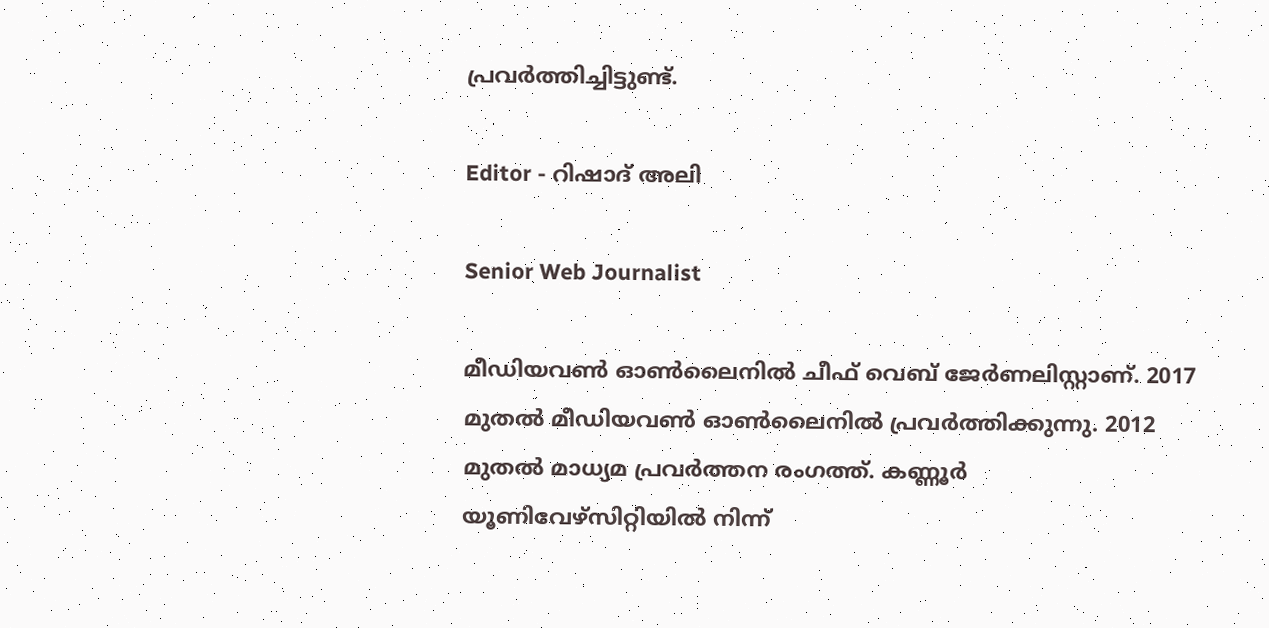പ്രവര്‍ത്തിച്ചിട്ടുണ്ട്.

Editor - റിഷാദ് അലി

Senior Web Journalist

മീഡിയവൺ ഓൺലൈനിൽ ചീഫ് വെബ് ജേർണലിസ്റ്റാണ്. 2017 മുതൽ മീഡിയവൺ ഓൺലൈനിൽ പ്രവർത്തിക്കുന്നു. 2012 മുതൽ മാധ്യമ പ്രവർത്തന രംഗത്ത്. കണ്ണൂര്‍ യൂണിവേഴ്‌സിറ്റിയിൽ നിന്ന്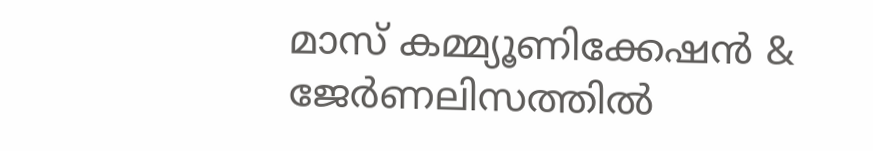മാസ് കമ്മ്യൂണിക്കേഷന്‍ & ജേര്‍ണലിസത്തില്‍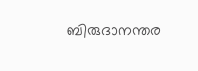ബിരുദാനന്തര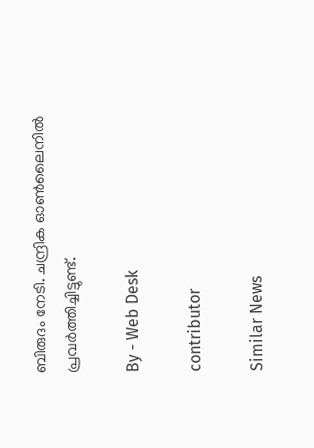ബിരുദം നേടി. ചന്ദ്രിക ഓണ്‍ലൈനില്‍ പ്രവര്‍ത്തിച്ചിട്ടുണ്ട്.

By - Web Desk

contributor

Similar News